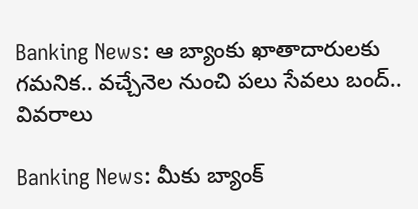Banking News: ఆ బ్యాంకు ఖాతాదారులకు గమనిక.. వచ్చేనెల నుంచి పలు సేవలు బంద్.. వివరాలు

Banking News: మీకు బ్యాంక్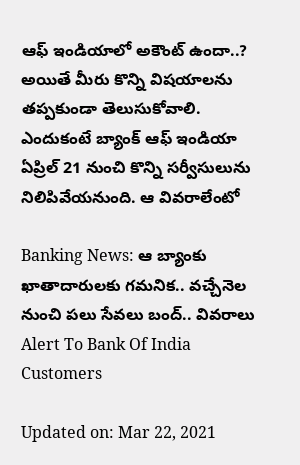ఆఫ్ ఇండియాలో అకౌంట్ ఉందా..? అయితే మీరు కొన్ని విషయాలను తప్పకుండా తెలుసుకోవాలి. ఎందుకంటే బ్యాంక్ ఆఫ్ ఇండియా ఏప్రిల్ 21 నుంచి కొన్ని సర్వీసులును నిలిపివేయనుంది. ఆ వివరాలేంటో

Banking News: ఆ బ్యాంకు ఖాతాదారులకు గమనిక.. వచ్చేనెల నుంచి పలు సేవలు బంద్.. వివరాలు
Alert To Bank Of India Customers

Updated on: Mar 22, 2021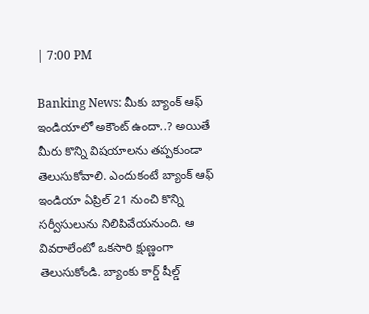| 7:00 PM

Banking News: మీకు బ్యాంక్ ఆఫ్ ఇండియాలో అకౌంట్ ఉందా..? అయితే మీరు కొన్ని విషయాలను తప్పకుండా తెలుసుకోవాలి. ఎందుకంటే బ్యాంక్ ఆఫ్ ఇండియా ఏప్రిల్ 21 నుంచి కొన్ని సర్వీసులును నిలిపివేయనుంది. ఆ వివరాలేంటో ఒకసారి క్షుణ్ణంగా తెలుసుకోండి. బ్యాంకు కార్డ్ షీల్డ్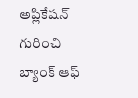అప్లికేషన్‌ గురించి బ్యాంక్ ఆఫ్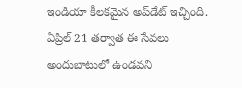ఇండియా కీలకమైన అప్‌డేట్ ఇచ్చింది. ఏప్రిల్ 21 తర్వాత ఈ సేవలు అందుబాటులో ఉండవని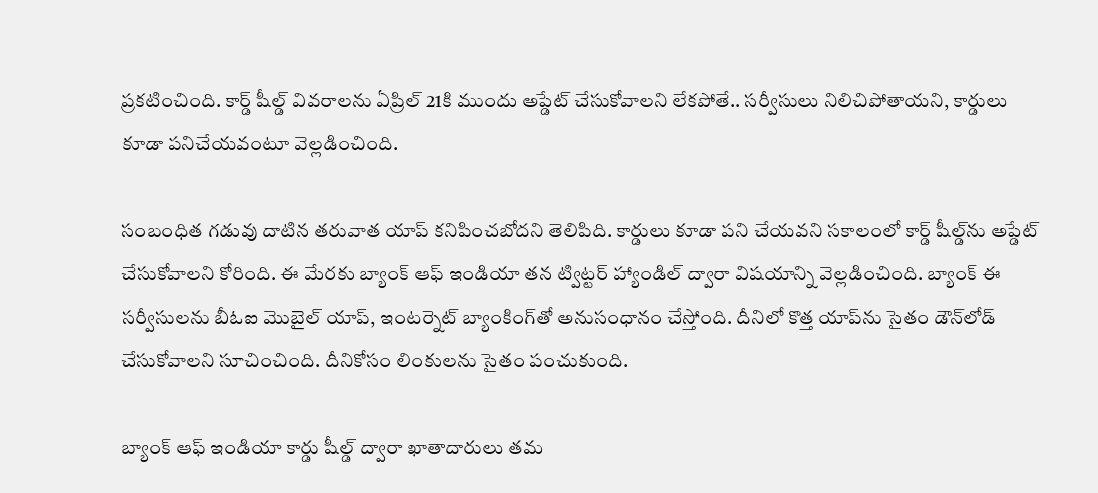ప్రకటించింది. కార్డ్ షీల్డ్ వివరాలను ఏప్రిల్ 21కి ముందు అప్డేట్ చేసుకోవాలని లేకపోతే.. సర్వీసులు నిలిచిపోతాయని, కార్డులు కూడా పనిచేయవంటూ వెల్లడించింది.

సంబంధిత గడువు దాటిన తరువాత యాప్ కనిపించబోదని తెలిపిది. కార్డులు కూడా పని చేయవని సకాలంలో కార్డ్ షీల్డ్‌ను అప్డేట్ చేసుకోవాలని కోరింది. ఈ మేరకు బ్యాంక్ ఆఫ్ ఇండియా తన ట్విట్టర్ హ్యాండిల్ ద్వారా విషయాన్ని వెల్లడించింది. బ్యాంక్ ఈ సర్వీసులను బీఓఐ మొబైల్ యాప్‌, ఇంటర్నెట్ బ్యాంకింగ్‌తో అనుసంధానం చేస్తోంది. దీనిలో కొత్త యాప్‌ను సైతం డౌన్‌లోడ్ చేసుకోవాలని సూచించింది. దీనికోసం లింకులను సైతం పంచుకుంది.

బ్యాంక్ ఆఫ్ ఇండియా కార్డు షీల్డ్ ద్వారా ఖాతాదారులు తమ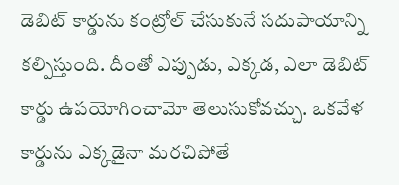డెబిట్ కార్డును కంట్రోల్ చేసుకునే సదుపాయాన్ని కల్పిస్తుంది. దీంతో ఎప్పుడు, ఎక్కడ, ఎలా డెబిట్ కార్డు ఉపయోగించామో తెలుసుకోవచ్చు. ఒకవేళ కార్డును ఎక్కడైనా మరచిపోతే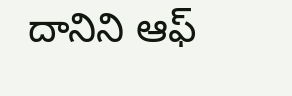దానిని ఆఫ్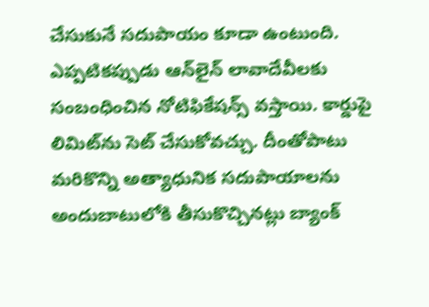చేసుకునే సదుపాయం కూడా ఉంటుంది. ఎప్పటికప్పుడు ఆన్‌లైన్ లావాదేవీలకు సంబంధించిన నోటిఫికేషన్స్ వస్తాయి. కార్డుపై లిమిట్‌ను సెట్ చేసుకోవచ్చు. దీంతోపాటు మరికొన్ని అత్యాధునిక సదుపాయాలను అందుబాటులోకి తీసుకొచ్చినట్లు బ్యాంక్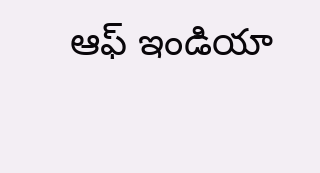ఆఫ్ ఇండియా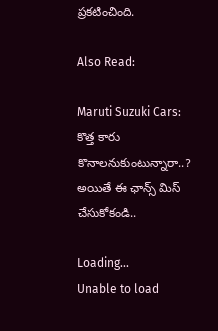ప్రకటించింది.

Also Read:

Maruti Suzuki Cars: కొత్త కారు కొనాలనుకుంటున్నారా..? అయితే ఈ ఛాన్స్ మిస్ చేసుకోకండి..

Loading...
Unable to load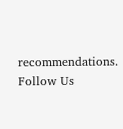recommendations.
Follow Us